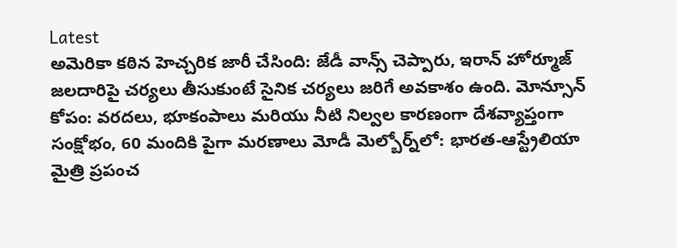Latest
అమెరికా కఠిన హెచ్చరిక జారీ చేసింది: జేడీ వాన్స్ చెప్పారు, ఇరాన్ హోర్మూజ్ జలదారిపై చర్యలు తీసుకుంటే సైనిక చర్యలు జరిగే అవకాశం ఉంది. మోన్సూన్ కోపం: వరదలు, భూకంపాలు మరియు నీటి నిల్వల కారణంగా దేశవ్యాప్తంగా సంక్షోభం, 60 మందికి పైగా మరణాలు మోడీ మెల్బోర్న్‌లో: భారత-ఆస్ట్రేలియా మైత్రి ప్రపంచ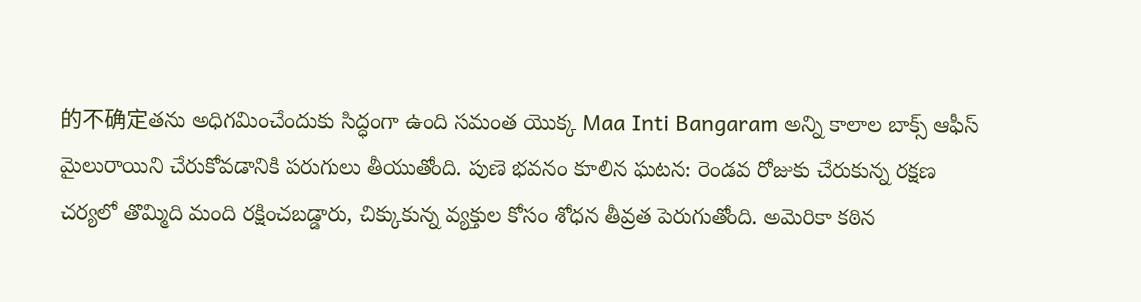的不确定తను అధిగమించేందుకు సిద్ధంగా ఉంది సమంత యొక్క Maa Inti Bangaram అన్ని కాలాల బాక్స్ ఆఫీస్ మైలురాయిని చేరుకోవడానికి పరుగులు తీయుతోంది. పుణె భవనం కూలిన ఘటన: రెండవ రోజుకు చేరుకున్న రక్షణ చర్యలో తొమ్మిది మంది రక్షించబడ్డారు, చిక్కుకున్న వ్యక్తుల కోసం శోధన తీవ్రత పెరుగుతోంది. అమెరికా కఠిన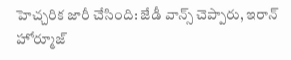హెచ్చరిక జారీ చేసింది: జేడీ వాన్స్ చెప్పారు, ఇరాన్ హోర్మూజ్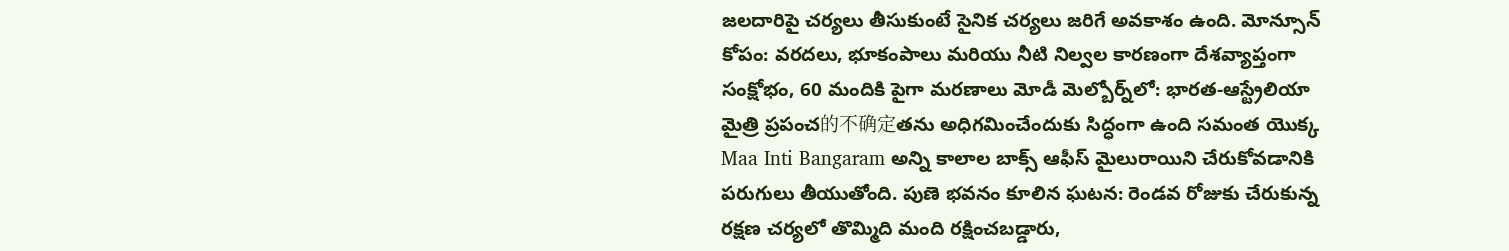జలదారిపై చర్యలు తీసుకుంటే సైనిక చర్యలు జరిగే అవకాశం ఉంది. మోన్సూన్ కోపం: వరదలు, భూకంపాలు మరియు నీటి నిల్వల కారణంగా దేశవ్యాప్తంగా సంక్షోభం, 60 మందికి పైగా మరణాలు మోడీ మెల్బోర్న్‌లో: భారత-ఆస్ట్రేలియా మైత్రి ప్రపంచ的不确定తను అధిగమించేందుకు సిద్ధంగా ఉంది సమంత యొక్క Maa Inti Bangaram అన్ని కాలాల బాక్స్ ఆఫీస్ మైలురాయిని చేరుకోవడానికి పరుగులు తీయుతోంది. పుణె భవనం కూలిన ఘటన: రెండవ రోజుకు చేరుకున్న రక్షణ చర్యలో తొమ్మిది మంది రక్షించబడ్డారు,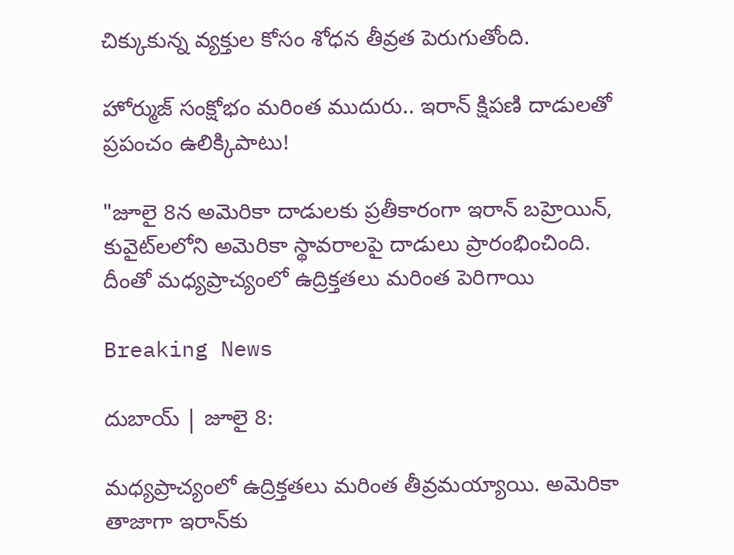చిక్కుకున్న వ్యక్తుల కోసం శోధన తీవ్రత పెరుగుతోంది.

హోర్ముజ్ సంక్షోభం మరింత ముదురు.. ఇరాన్ క్షిపణి దాడులతో ప్రపంచం ఉలిక్కిపాటు!

"జూలై 8న అమెరికా దాడులకు ప్రతీకారంగా ఇరాన్ బహ్రెయిన్, కువైట్‌లలోని అమెరికా స్థావరాలపై దాడులు ప్రారంభించింది. దీంతో మధ్యప్రాచ్యంలో ఉద్రిక్తతలు మరింత పెరిగాయి

Breaking News

దుబాయ్ | జూలై 8:

మధ్యప్రాచ్యంలో ఉద్రిక్తతలు మరింత తీవ్రమయ్యాయి. అమెరికా తాజాగా ఇరాన్‌కు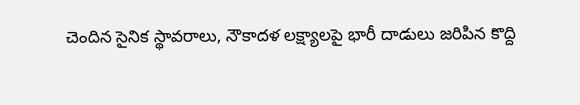చెందిన సైనిక స్థావరాలు, నౌకాదళ లక్ష్యాలపై భారీ దాడులు జరిపిన కొద్ది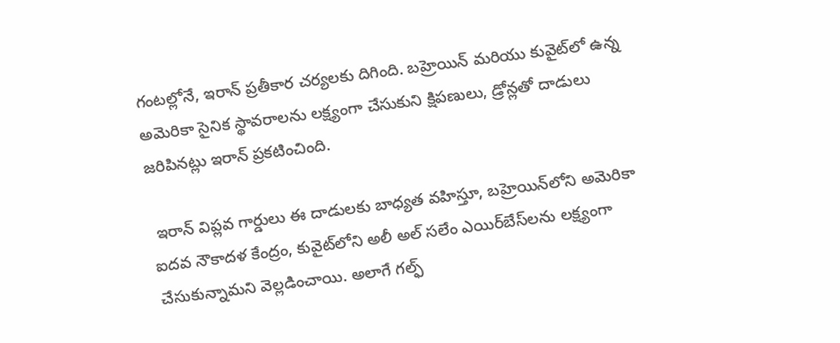గంటల్లోనే, ఇరాన్ ప్రతీకార చర్యలకు దిగింది. బహ్రెయిన్ మరియు కువైట్‌లో ఉన్న అమెరికా సైనిక స్థావరాలను లక్ష్యంగా చేసుకుని క్షిపణులు, డ్రోన్లతో దాడులు జరిపినట్లు ఇరాన్ ప్రకటించింది.

 ఇరాన్ విప్లవ గార్డులు ఈ దాడులకు బాధ్యత వహిస్తూ, బహ్రెయిన్‌లోని అమెరికా ఐదవ నౌకాదళ కేంద్రం, కువైట్‌లోని అలీ అల్ సలేం ఎయిర్‌బేస్‌లను లక్ష్యంగా చేసుకున్నామని వెల్లడించాయి. అలాగే గల్ఫ్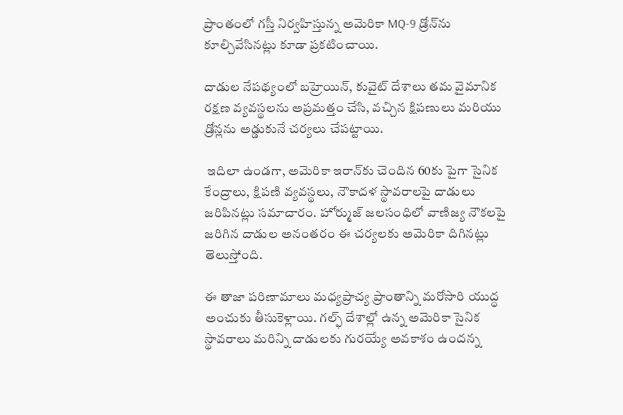ప్రాంతంలో గస్తీ నిర్వహిస్తున్న అమెరికా MQ-9 డ్రోన్‌ను కూల్చివేసినట్లు కూడా ప్రకటించాయి.

దాడుల నేపథ్యంలో బహ్రెయిన్, కువైట్ దేశాలు తమ వైమానిక రక్షణ వ్యవస్థలను అప్రమత్తం చేసి, వచ్చిన క్షిపణులు మరియు డ్రోన్లను అడ్డుకునే చర్యలు చేపట్టాయి.

 ఇదిలా ఉండగా, అమెరికా ఇరాన్‌కు చెందిన 60కు పైగా సైనిక కేంద్రాలు, క్షిపణి వ్యవస్థలు, నౌకాదళ స్థావరాలపై దాడులు జరిపినట్లు సమాచారం. హోర్ముజ్ జలసంధిలో వాణిజ్య నౌకలపై జరిగిన దాడుల అనంతరం ఈ చర్యలకు అమెరికా దిగినట్లు తెలుస్తోంది.

ఈ తాజా పరిణామాలు మధ్యప్రాచ్య ప్రాంతాన్ని మరోసారి యుద్ధ అంచుకు తీసుకెళ్లాయి. గల్ఫ్ దేశాల్లో ఉన్న అమెరికా సైనిక స్థావరాలు మరిన్ని దాడులకు గురయ్యే అవకాశం ఉందన్న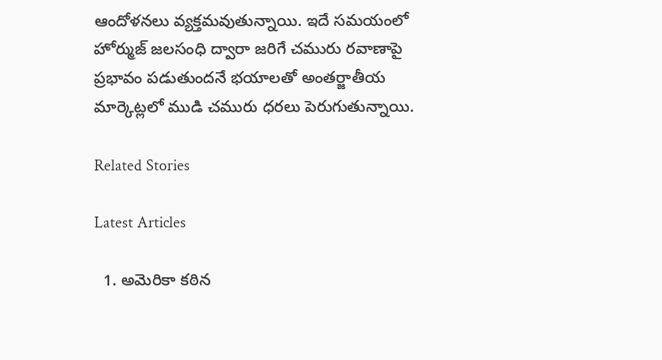ఆందోళనలు వ్యక్తమవుతున్నాయి. ఇదే సమయంలో హోర్ముజ్ జలసంధి ద్వారా జరిగే చమురు రవాణాపై ప్రభావం పడుతుందనే భయాలతో అంతర్జాతీయ మార్కెట్లలో ముడి చమురు ధరలు పెరుగుతున్నాయి.

Related Stories

Latest Articles

  1. అమెరికా కఠిన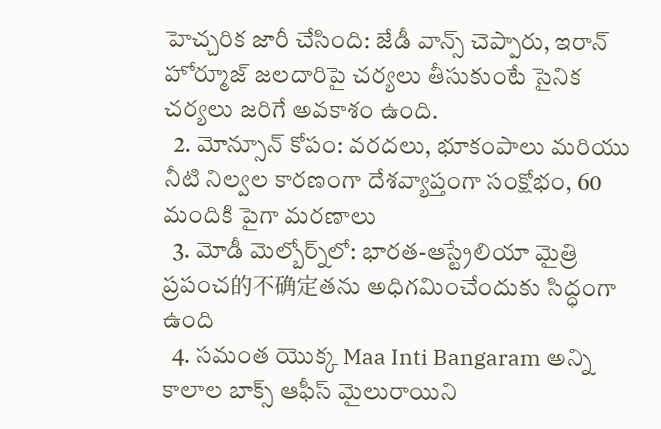హెచ్చరిక జారీ చేసింది: జేడీ వాన్స్ చెప్పారు, ఇరాన్ హోర్మూజ్ జలదారిపై చర్యలు తీసుకుంటే సైనిక చర్యలు జరిగే అవకాశం ఉంది.
  2. మోన్సూన్ కోపం: వరదలు, భూకంపాలు మరియు నీటి నిల్వల కారణంగా దేశవ్యాప్తంగా సంక్షోభం, 60 మందికి పైగా మరణాలు
  3. మోడీ మెల్బోర్న్‌లో: భారత-ఆస్ట్రేలియా మైత్రి ప్రపంచ的不确定తను అధిగమించేందుకు సిద్ధంగా ఉంది
  4. సమంత యొక్క Maa Inti Bangaram అన్ని కాలాల బాక్స్ ఆఫీస్ మైలురాయిని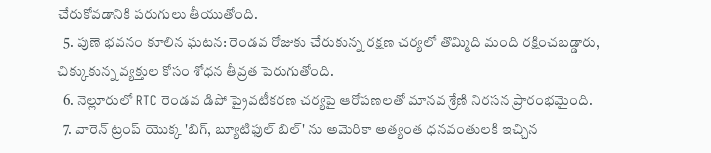చేరుకోవడానికి పరుగులు తీయుతోంది.
  5. పుణె భవనం కూలిన ఘటన: రెండవ రోజుకు చేరుకున్న రక్షణ చర్యలో తొమ్మిది మంది రక్షించబడ్డారు, చిక్కుకున్న వ్యక్తుల కోసం శోధన తీవ్రత పెరుగుతోంది.
  6. నెల్లూరులో RTC రెండవ డిపో ప్రైవటీకరణ చర్యపై ఆరోపణలతో మానవ శ్రేణి నిరసన ప్రారంభమైంది.
  7. వారెన్ ట్రంప్ యొక్క 'బిగ్, బ్యూటిఫుల్ బిల్' ను అమెరికా అత్యంత ధనవంతులకి ఇచ్చిన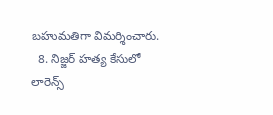బహుమతిగా విమర్శించారు.
  8. నిజ్జర్ హత్య కేసులో లారెన్స్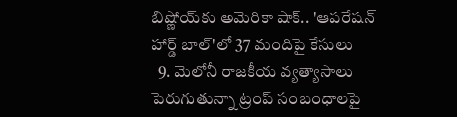బిష్ణోయ్‌కు అమెరికా షాక్.. 'ఆపరేషన్ హార్డ్ బాల్'లో 37 మందిపై కేసులు
  9. మెలోనీ రాజకీయ వ్యత్యాసాలు పెరుగుతున్నా ట్రంప్ సంబంధాలపై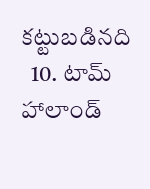కట్టుబడినది
  10. టామ్ హాలాండ్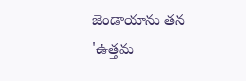జెండాయాను తన 'ఉత్తమ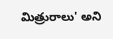మిత్రురాలు' అని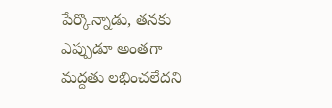పేర్కొన్నాడు, తనకు ఎప్పుడూ అంతగా మద్దతు లభించలేదని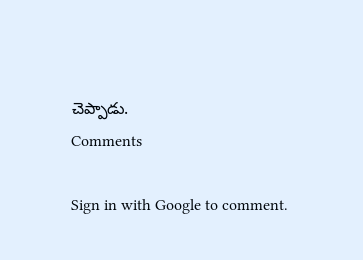చెప్పాడు.
Comments

Sign in with Google to comment.